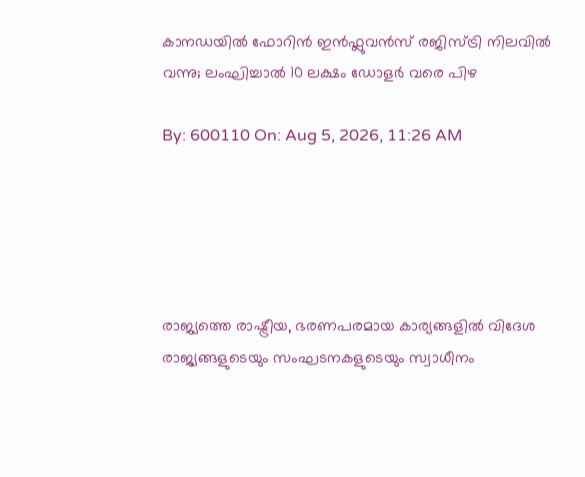കാനഡയിൽ ഫോറിൻ ഇൻഫ്ലുവൻസ് രജിസ്ട്രി നിലവിൽ വന്നു; ലംഘിച്ചാൽ 10 ലക്ഷം ഡോളർ വരെ പിഴ

By: 600110 On: Aug 5, 2026, 11:26 AM





രാജ്യത്തെ രാഷ്ട്രീയ, ഭരണപരമായ കാര്യങ്ങളിൽ വിദേശ രാജ്യങ്ങളുടെയും സംഘടനകളുടെയും സ്വാധീനം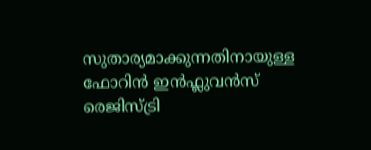സുതാര്യമാക്കുന്നതിനായുള്ള ഫോറിൻ ഇൻഫ്ലുവൻസ് രെജിസ്ട്രി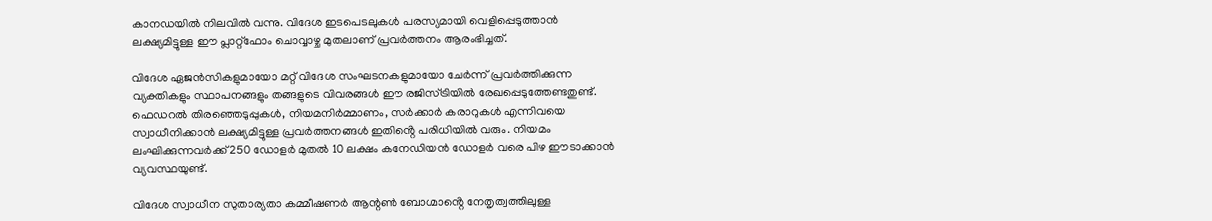കാനഡയിൽ നിലവിൽ വന്നു. വിദേശ ഇടപെടലുകൾ പരസ്യമായി വെളിപ്പെടുത്താൻ ലക്ഷ്യമിട്ടുള്ള ഈ പ്ലാറ്റ്‌ഫോം ചൊവ്വാഴ്ച മുതലാണ് പ്രവർത്തനം ആരംഭിച്ചത്.

വിദേശ ഏജൻസികളുമായോ മറ്റ് വിദേശ സംഘടനകളുമായോ ചേർന്ന് പ്രവർത്തിക്കുന്ന വ്യക്തികളും സ്ഥാപനങ്ങളും തങ്ങളുടെ വിവരങ്ങൾ ഈ രജിസ്ട്രിയിൽ രേഖപ്പെടുത്തേണ്ടതുണ്ട്. ഫെഡറൽ തിരഞ്ഞെടുപ്പുകൾ, നിയമനിർമ്മാണം, സർക്കാർ കരാറുകൾ എന്നിവയെ സ്വാധീനിക്കാൻ ലക്ഷ്യമിട്ടുള്ള പ്രവർത്തനങ്ങൾ ഇതിൻ്റെ പരിധിയിൽ വരും. നിയമം ലംഘിക്കുന്നവർക്ക് 250 ഡോളർ മുതൽ 10 ലക്ഷം കനേഡിയൻ ഡോളർ വരെ പിഴ ഈടാക്കാൻ വ്യവസ്ഥയുണ്ട്.

വിദേശ സ്വാധീന സുതാര്യതാ കമ്മീഷണർ ആന്റൺ ബോഗ്മാൻ്റെ നേതൃത്വത്തിലുള്ള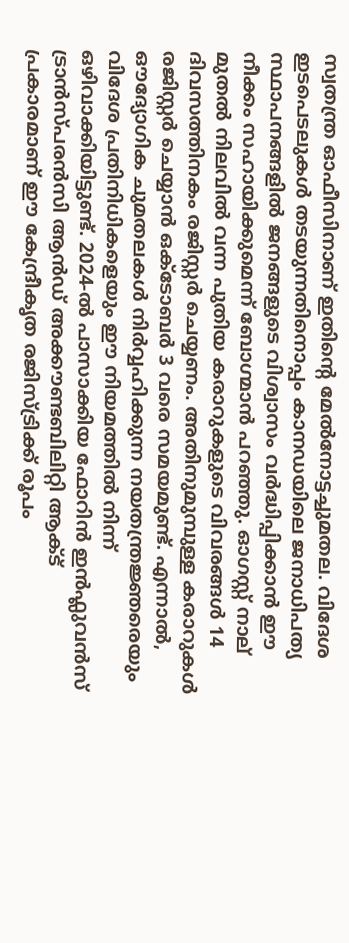സ്വതന്ത്ര ഓഫീസിനാണ് ഇതിൻ്റെ മേൽനോട്ടച്ചുമതല. വിദേശ ഇടപെടലുകൾ തടയുന്നതിനൊപ്പം കാനഡയിലെ ജനാധിപത്യ സ്ഥാപനങ്ങളിൽ ജനങ്ങളുടെ വിശ്വാസം വർദ്ധിപ്പിക്കാൻ ഈ നീക്കം സഹായിക്കുമെന്ന് ബോഗ്മാൻ പറഞ്ഞു. ഓഗസ്റ്റ് നാല് മുതൽ നിലവിൽ വന്ന പുതിയ കരാറുകളുടെ വിവരങ്ങൾ 14 ദിവസത്തിനകം രജിസ്റ്റർ ചെയ്യണം. അതിനുമുമ്പുള്ള കരാറുകൾ രജിസ്റ്റർ ചെയ്യാൻ ഒക്ടോബർ 3 വരെ സമയമുണ്ട്. എന്നാൽ, ഔദ്യോഗിക ചുമതലകൾ നിർവ്വഹിക്കുന്ന നയതന്ത്രജ്ഞരെയും വിദേശ പ്രതിനിധികളെയും ഈ നിയമത്തിൽ നിന്ന് ഒഴിവാക്കിയിട്ടുണ്ട്. 2024-ൽ പാസാക്കിയ ഫോറിൻ ഇൻഫ്ലുവൻസ് ട്രാൻസ്പരൻസി ആൻഡ് അക്കൗണ്ടബിലിറ്റി ആക്ട്  പ്രകാരമാണ് ഈ കേന്ദ്രീകൃത രജിസ്ട്രിക്ക് രൂപം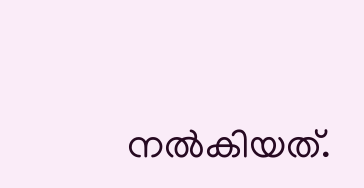നൽകിയത്.